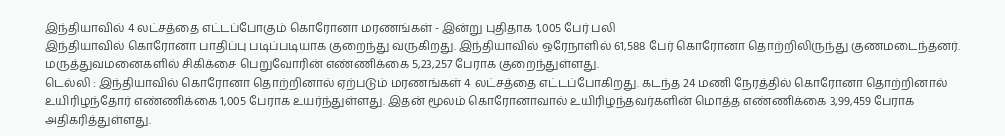இந்தியாவில் 4 லட்சத்தை எட்டப்போகும் கொரோனா மரணங்கள் - இன்று புதிதாக 1,005 பேர் பலி
இந்தியாவில் கொரோனா பாதிப்பு படிப்படியாக குறைந்து வருகிறது. இந்தியாவில் ஒரேநாளில் 61,588 பேர் கொரோனா தொற்றிலிருந்து குணமடைந்தனர். மருத்துவமனைகளில் சிகிக்சை பெறுவோரின் எண்ணிக்கை 5,23,257 பேராக குறைந்துள்ளது.
டெல்லி : இந்தியாவில் கொரோனா தொற்றினால் ஏற்படும் மரணங்கள் 4 லட்சத்தை எட்டப்போகிறது. கடந்த 24 மணி நேரத்தில் கொரோனா தொற்றினால் உயிரிழந்தோர் எண்ணிக்கை 1,005 பேராக உயர்ந்துள்ளது. இதன் மூலம் கொரோனாவால் உயிரிழந்தவர்களின் மொத்த எண்ணிக்கை 3,99,459 பேராக அதிகரித்துள்ளது.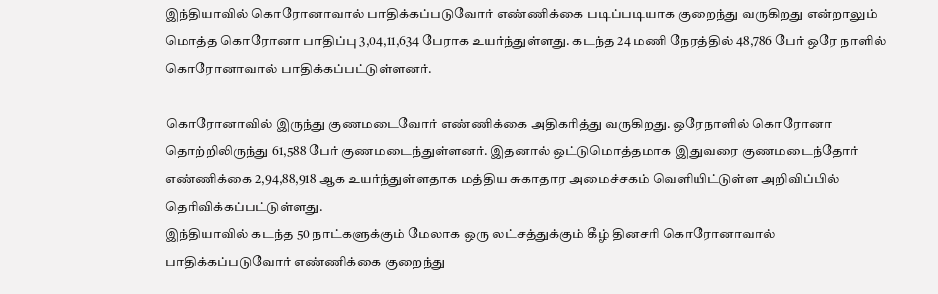இந்தியாவில் கொரோனாவால் பாதிக்கப்படுவோர் எண்ணிக்கை படிப்படியாக குறைந்து வருகிறது என்றாலும் மொத்த கொரோனா பாதிப்பு 3,04,11,634 பேராக உயர்ந்துள்ளது. கடந்த 24 மணி நேரத்தில் 48,786 பேர் ஒரே நாளில் கொரோனாவால் பாதிக்கப்பட்டுள்ளனர்.

கொரோனாவில் இருந்து குணமடைவோர் எண்ணிக்கை அதிகரித்து வருகிறது. ஒரேநாளில் கொரோனா தொற்றிலிருந்து 61,588 பேர் குணமடைந்துள்ளனர். இதனால் ஒட்டுமொத்தமாக இதுவரை குணமடைந்தோர் எண்ணிக்கை 2,94,88,918 ஆக உயர்ந்துள்ளதாக மத்திய சுகாதார அமைச்சகம் வெளியிட்டுள்ள அறிவிப்பில் தெரிவிக்கப்பட்டுள்ளது.
இந்தியாவில் கடந்த 50 நாட்களுக்கும் மேலாக ஒரு லட்சத்துக்கும் கீழ் தினசரி கொரோனாவால் பாதிக்கப்படுவோர் எண்ணிக்கை குறைந்து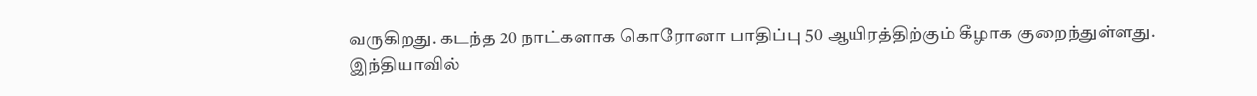வருகிறது. கடந்த 20 நாட்களாக கொரோனா பாதிப்பு 50 ஆயிரத்திற்கும் கீழாக குறைந்துள்ளது.
இந்தியாவில்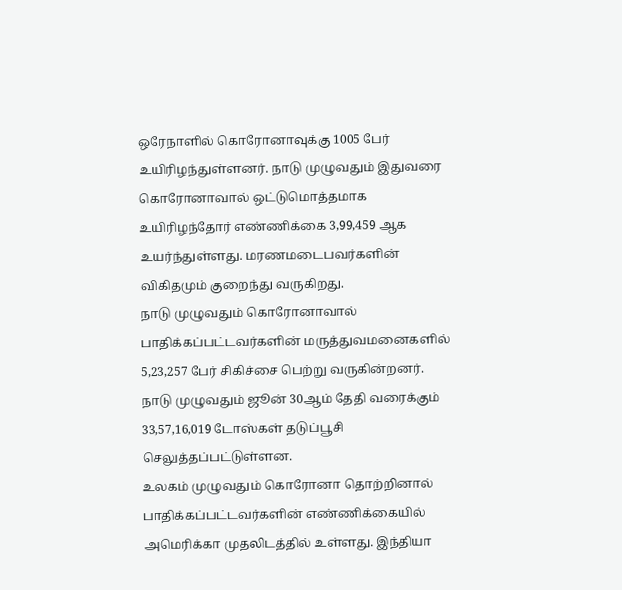ஒரேநாளில் கொரோனாவுக்கு 1005 பேர் உயிரிழந்துள்ளனர். நாடு முழுவதும் இதுவரை கொரோனாவால் ஒட்டுமொத்தமாக உயிரிழந்தோர் எண்ணிக்கை 3,99,459 ஆக உயர்ந்துள்ளது. மரணமடைபவர்களின் விகிதமும் குறைந்து வருகிறது.
நாடு முழுவதும் கொரோனாவால் பாதிக்கப்பட்டவர்களின் மருத்துவமனைகளில் 5,23,257 பேர் சிகிச்சை பெற்று வருகின்றனர். நாடு முழுவதும் ஜூன் 30ஆம் தேதி வரைக்கும் 33,57,16,019 டோஸ்கள் தடுப்பூசி செலுத்தப்பட்டுள்ளன.
உலகம் முழுவதும் கொரோனா தொற்றினால் பாதிக்கப்பட்டவர்களின் எண்ணிக்கையில் அமெரிக்கா முதலிடத்தில் உள்ளது. இந்தியா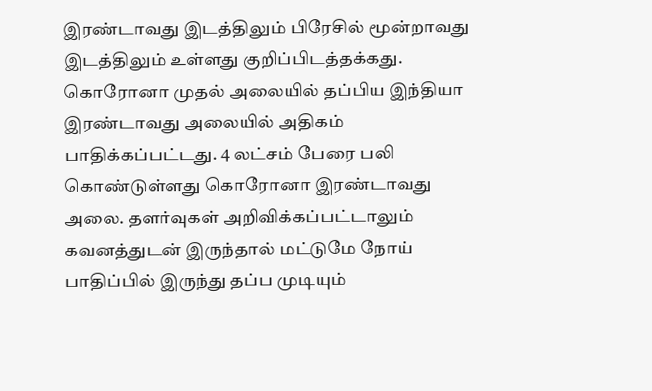இரண்டாவது இடத்திலும் பிரேசில் மூன்றாவது இடத்திலும் உள்ளது குறிப்பிடத்தக்கது.
கொரோனா முதல் அலையில் தப்பிய இந்தியா இரண்டாவது அலையில் அதிகம் பாதிக்கப்பட்டது. 4 லட்சம் பேரை பலி கொண்டுள்ளது கொரோனா இரண்டாவது அலை. தளர்வுகள் அறிவிக்கப்பட்டாலும் கவனத்துடன் இருந்தால் மட்டுமே நோய் பாதிப்பில் இருந்து தப்ப முடியும்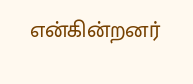என்கின்றனர்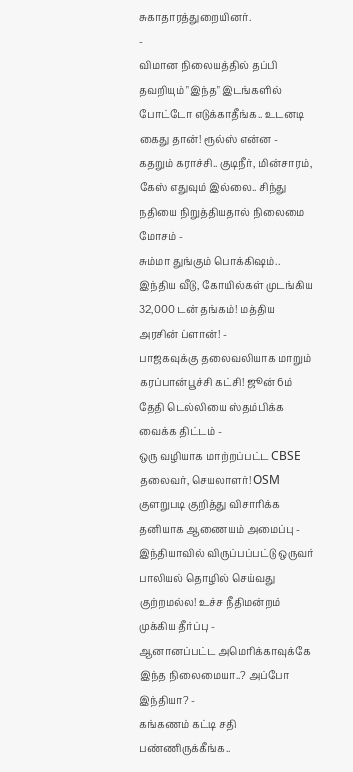சுகாதாரத்துறையினர்.
-
விமான நிலையத்தில் தப்பி தவறியும் "இந்த" இடங்களில் போட்டோ எடுக்காதீங்க.. உடனடி கைது தான்! ரூல்ஸ் என்ன -
கதறும் கராச்சி.. குடிநீர், மின்சாரம், கேஸ் எதுவும் இல்லை.. சிந்து நதியை நிறுத்தியதால் நிலைமை மோசம் -
சும்மா துங்கும் பொக்கிஷம்.. இந்திய வீடு, கோயில்கள் முடங்கிய 32,000 டன் தங்கம்! மத்திய அரசின் ப்ளான்! -
பாஜகவுக்கு தலைவலியாக மாறும் கரப்பான்பூச்சி கட்சி! ஜூன் 6ம் தேதி டெல்லியை ஸ்தம்பிக்க வைக்க திட்டம் -
ஒரு வழியாக மாற்றப்பட்ட CBSE தலைவர், செயலாளர்! OSM குளறுபடி குறித்து விசாரிக்க தனியாக ஆணையம் அமைப்பு -
இந்தியாவில் விருப்பப்பட்டு ஒருவர் பாலியல் தொழில் செய்வது குற்றமல்ல! உச்ச நீதிமன்றம் முக்கிய தீர்ப்பு -
ஆனானப்பட்ட அமெரிக்காவுக்கே இந்த நிலைமையா..? அப்போ இந்தியா? -
கங்கணம் கட்டி சதி பண்ணிருக்கீங்க..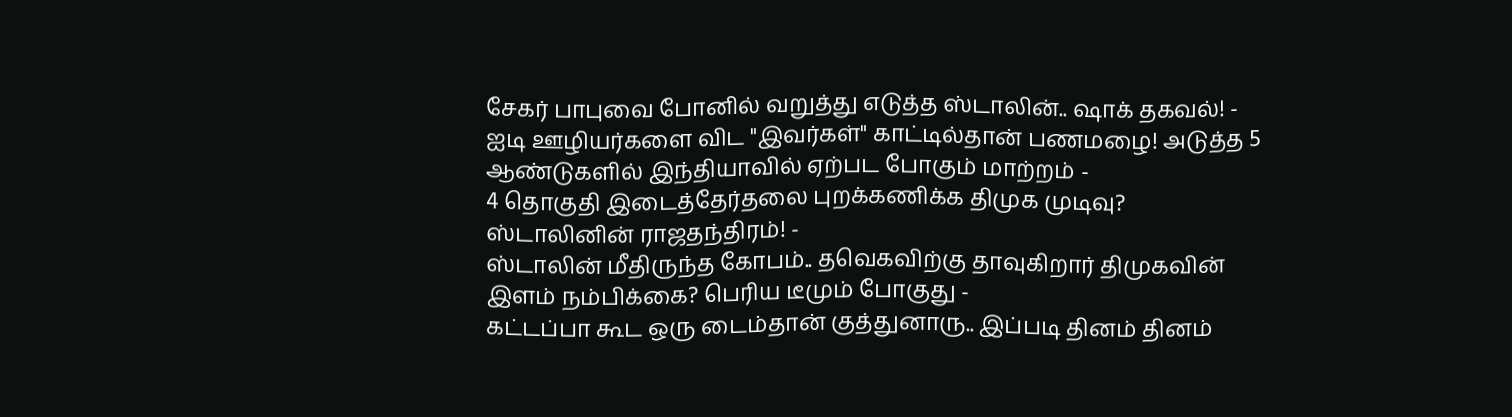சேகர் பாபுவை போனில் வறுத்து எடுத்த ஸ்டாலின்.. ஷாக் தகவல்! -
ஐடி ஊழியர்களை விட "இவர்கள்" காட்டில்தான் பணமழை! அடுத்த 5 ஆண்டுகளில் இந்தியாவில் ஏற்பட போகும் மாற்றம் -
4 தொகுதி இடைத்தேர்தலை புறக்கணிக்க திமுக முடிவு? ஸ்டாலினின் ராஜதந்திரம்! -
ஸ்டாலின் மீதிருந்த கோபம்.. தவெகவிற்கு தாவுகிறார் திமுகவின் இளம் நம்பிக்கை? பெரிய டீமும் போகுது -
கட்டப்பா கூட ஒரு டைம்தான் குத்துனாரு.. இப்படி தினம் தினம்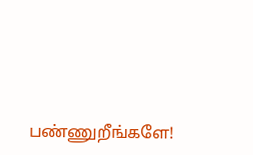பண்ணுறீங்களே!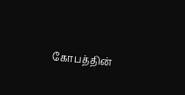கோபத்தின்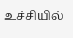உச்சியில்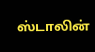ஸ்டாலின்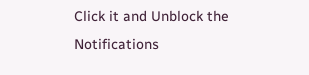Click it and Unblock the Notifications